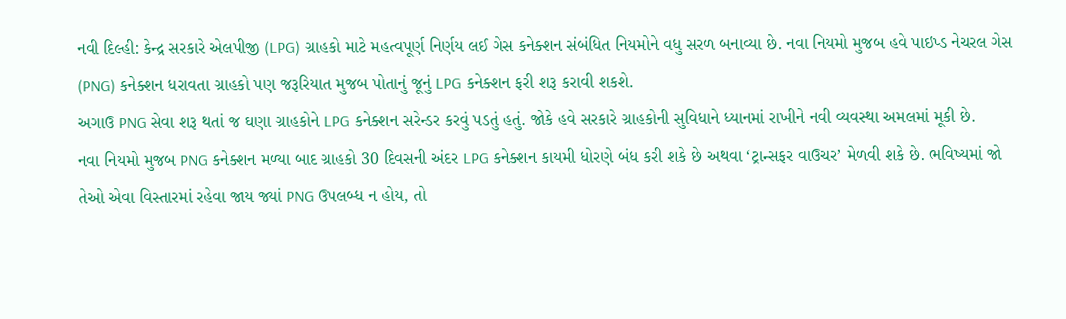નવી દિલ્હી: કેન્દ્ર સરકારે એલપીજી (LPG) ગ્રાહકો માટે મહત્વપૂર્ણ નિર્ણય લઈ ગેસ કનેક્શન સંબંધિત નિયમોને વધુ સરળ બનાવ્યા છે. નવા નિયમો મુજબ હવે પાઇપ્ડ નેચરલ ગેસ (PNG) કનેક્શન ધરાવતા ગ્રાહકો પણ જરૂરિયાત મુજબ પોતાનું જૂનું LPG કનેક્શન ફરી શરૂ કરાવી શકશે.
અગાઉ PNG સેવા શરૂ થતાં જ ઘણા ગ્રાહકોને LPG કનેક્શન સરેન્ડર કરવું પડતું હતું. જોકે હવે સરકારે ગ્રાહકોની સુવિધાને ધ્યાનમાં રાખીને નવી વ્યવસ્થા અમલમાં મૂકી છે.
નવા નિયમો મુજબ PNG કનેક્શન મળ્યા બાદ ગ્રાહકો 30 દિવસની અંદર LPG કનેક્શન કાયમી ધોરણે બંધ કરી શકે છે અથવા ‘ટ્રાન્સફર વાઉચર’ મેળવી શકે છે. ભવિષ્યમાં જો તેઓ એવા વિસ્તારમાં રહેવા જાય જ્યાં PNG ઉપલબ્ધ ન હોય, તો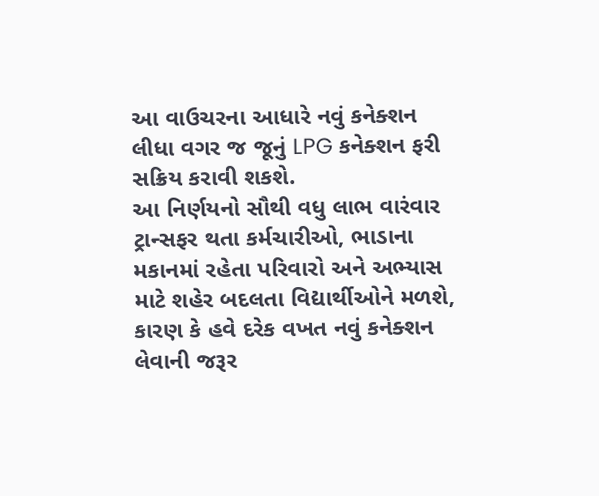આ વાઉચરના આધારે નવું કનેક્શન લીધા વગર જ જૂનું LPG કનેક્શન ફરી સક્રિય કરાવી શકશે.
આ નિર્ણયનો સૌથી વધુ લાભ વારંવાર ટ્રાન્સફર થતા કર્મચારીઓ, ભાડાના મકાનમાં રહેતા પરિવારો અને અભ્યાસ માટે શહેર બદલતા વિદ્યાર્થીઓને મળશે, કારણ કે હવે દરેક વખત નવું કનેક્શન લેવાની જરૂર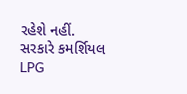રહેશે નહીં.
સરકારે કમર્શિયલ LPG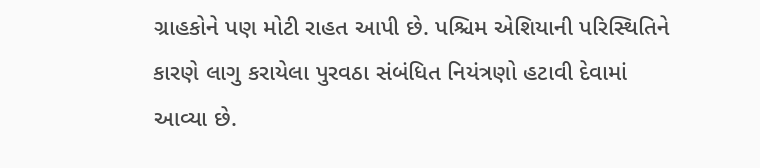ગ્રાહકોને પણ મોટી રાહત આપી છે. પશ્ચિમ એશિયાની પરિસ્થિતિને કારણે લાગુ કરાયેલા પુરવઠા સંબંધિત નિયંત્રણો હટાવી દેવામાં આવ્યા છે.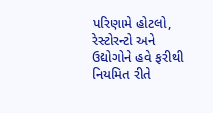પરિણામે હોટલો, રેસ્ટોરન્ટો અને ઉદ્યોગોને હવે ફરીથી નિયમિત રીતે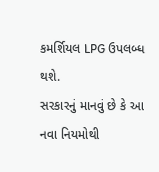કમર્શિયલ LPG ઉપલબ્ધ થશે.
સરકારનું માનવું છે કે આ નવા નિયમોથી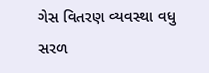ગેસ વિતરણ વ્યવસ્થા વધુ સરળ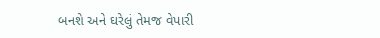બનશે અને ઘરેલું તેમજ વેપારી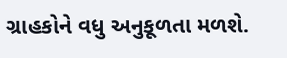ગ્રાહકોને વધુ અનુકૂળતા મળશે.